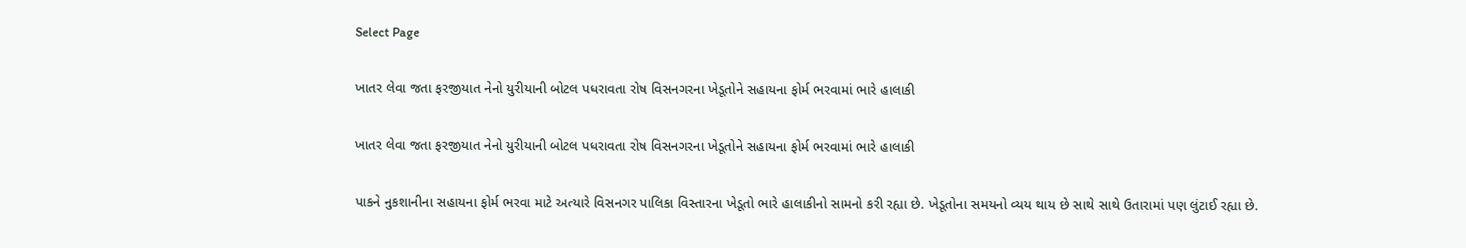Select Page

ખાતર લેવા જતા ફરજીયાત નેનો યુરીયાની બોટલ પધરાવતા રોષ વિસનગરના ખેડૂતોને સહાયના ફોર્મ ભરવામાં ભારે હાલાકી

ખાતર લેવા જતા ફરજીયાત નેનો યુરીયાની બોટલ પધરાવતા રોષ વિસનગરના ખેડૂતોને સહાયના ફોર્મ ભરવામાં ભારે હાલાકી

પાકને નુકશાનીના સહાયના ફોર્મ ભરવા માટે અત્યારે વિસનગર પાલિકા વિસ્તારના ખેડૂતો ભારે હાલાકીનો સામનો કરી રહ્યા છે. ખેડૂતોના સમયનો વ્યય થાય છે સાથે સાથે ઉતારામાં પણ લુંટાઈ રહ્યા છે.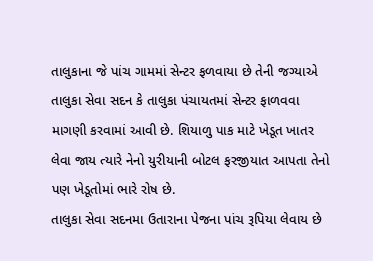તાલુકાના જે પાંચ ગામમાં સેન્ટર ફળવાયા છે તેની જગ્યાએ તાલુકા સેવા સદન કે તાલુકા પંચાયતમાં સેન્ટર ફાળવવા માગણી કરવામાં આવી છે. શિયાળુ પાક માટે ખેડૂત ખાતર લેવા જાય ત્યારે નેનો યુરીયાની બોટલ ફરજીયાત આપતા તેનો પણ ખેડૂતોમાં ભારે રોષ છે.
તાલુકા સેવા સદનમા ઉતારાના પેજના પાંચ રૂપિયા લેવાય છે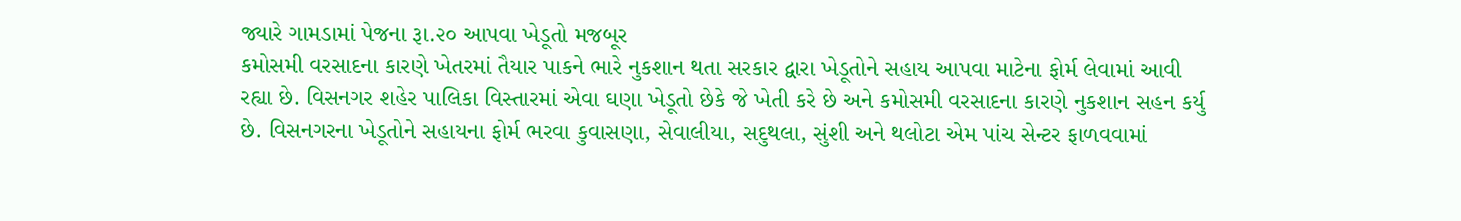જ્યારે ગામડામાં પેજના રૂા.૨૦ આપવા ખેડૂતો મજબૂર
કમોસમી વરસાદના કારણે ખેતરમાં તૈયાર પાકને ભારે નુકશાન થતા સરકાર દ્વારા ખેડૂતોને સહાય આપવા માટેના ફોર્મ લેવામાં આવી રહ્યા છે. વિસનગર શહેર પાલિકા વિસ્તારમાં એવા ઘણા ખેડૂતો છેકે જે ખેતી કરે છે અને કમોસમી વરસાદના કારણે નુકશાન સહન કર્યુ છે. વિસનગરના ખેડૂતોને સહાયના ફોર્મ ભરવા કુવાસણા, સેવાલીયા, સદુથલા, સુંશી અને થલોટા એમ પાંચ સેન્ટર ફાળવવામાં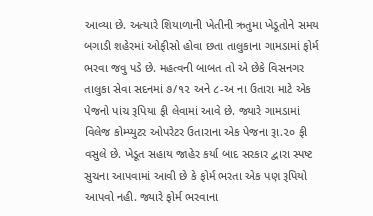આવ્યા છે. અત્યારે શિયાળાની ખેતીની ઋતુમા ખેડૂતોને સમય બગાડી શહેરમાં ઓફીસો હોવા છતા તાલુકાના ગામડામાં ફોર્મ ભરવા જવુ પડે છે. મહત્વની બાબત તો એ છેકે વિસનગર તાલુકા સેવા સદનમાં ૭/૧૨ અને ૮-અ ના ઉતારા માટે એક પેજનો પાંચ રૂપિયા ફી લેવામાં આવે છે. જ્યારે ગામડામાં વિલેજ કોમ્પ્યુટર ઓપરેટર ઉતારાના એક પેજના રૂા.૨૦ ફી વસુલે છે. ખેડૂત સહાય જાહેર કર્યા બાદ સરકાર દ્વારા સ્પષ્ટ સુચના આપવામાં આવી છે કે ફોર્મ ભરતા એક પણ રૂપિયો આપવો નહી. જ્યારે ફોર્મ ભરવાના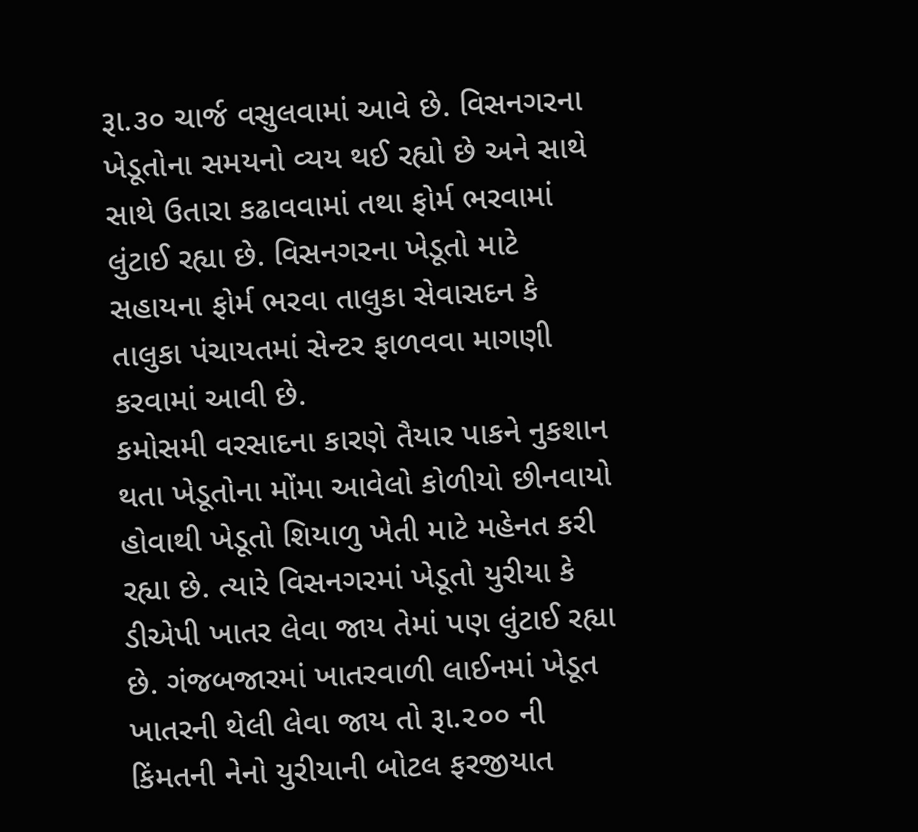રૂા.૩૦ ચાર્જ વસુલવામાં આવે છે. વિસનગરના ખેડૂતોના સમયનો વ્યય થઈ રહ્યો છે અને સાથે સાથે ઉતારા કઢાવવામાં તથા ફોર્મ ભરવામાં લુંટાઈ રહ્યા છે. વિસનગરના ખેડૂતો માટે સહાયના ફોર્મ ભરવા તાલુકા સેવાસદન કે તાલુકા પંચાયતમાં સેન્ટર ફાળવવા માગણી કરવામાં આવી છે.
કમોસમી વરસાદના કારણે તૈયાર પાકને નુકશાન થતા ખેડૂતોના મોંમા આવેલો કોળીયો છીનવાયો હોવાથી ખેડૂતો શિયાળુ ખેતી માટે મહેનત કરી રહ્યા છે. ત્યારે વિસનગરમાં ખેડૂતો યુરીયા કે ડીએપી ખાતર લેવા જાય તેમાં પણ લુંટાઈ રહ્યા છે. ગંજબજારમાં ખાતરવાળી લાઈનમાં ખેડૂત ખાતરની થેલી લેવા જાય તો રૂા.૨૦૦ ની કિંમતની નેનો યુરીયાની બોટલ ફરજીયાત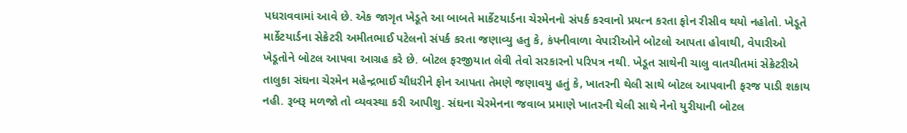પધરાવવામાં આવે છે. એક જાગૃત ખેડૂતે આ બાબતે માર્કેટયાર્ડના ચેરમેનનો સંપર્ક કરવાનો પ્રયત્ન કરતા ફોન રીસીવ થયો નહોતો. ખેડૂતે માર્કેટયાર્ડના સેક્રેટરી અમીતભાઈ પટેલનો સંપર્ક કરતા જણાવ્યુ હતુ કે, કંપનીવાળા વેપારીઓને બોટલો આપતા હોવાથી, વેપારીઓ ખેડૂતોને બોટલ આપવા આગ્રહ કરે છે. બોટલ ફરજીયાત લેવી તેવો સરકારનો પરિપત્ર નથી. ખેડૂત સાથેની ચાલુ વાતચીતમાં સેક્રેટરીએ તાલુકા સંઘના ચેરમેન મહેન્દ્રભાઈ ચૌધરીને ફોન આપતા તેમણે જણાવયુ હતું કે, ખાતરની થેલી સાથે બોટલ આપવાની ફરજ પાડી શકાય નહી. રૂબરૂ મળજો તો વ્યવસ્થા કરી આપીશુ. સંઘના ચેરમેનના જવાબ પ્રમાણે ખાતરની થેલી સાથે નેનો યુરીયાની બોટલ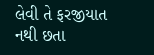લેવી તે ફરજીયાત નથી છતા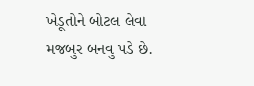ખેડૂતોને બોટલ લેવા મજબુર બનવુ પડે છે.